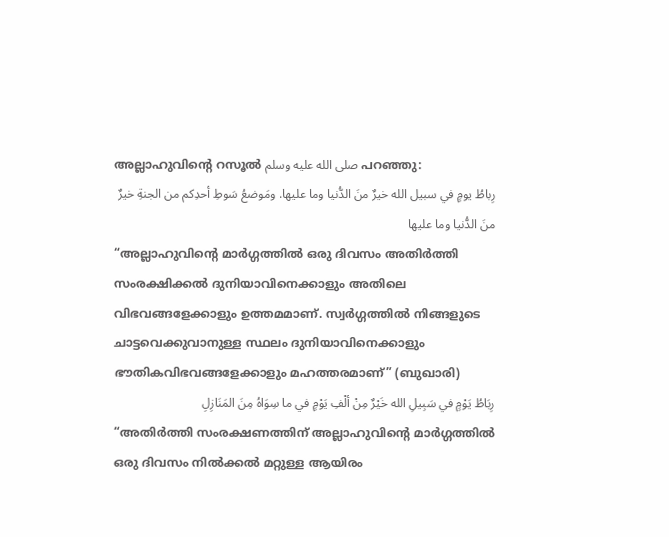അല്ലാഹുവിന്റെ റസൂൽ صلى الله عليه وسلم പറഞ്ഞു:
رِباطُ يومٍ في سبيل الله خيرٌ منَ الدُّنيا وما عليها. ومَوضعُ سَوطِ أحدِكم من الجنةِ خيرٌ منَ الدُّنيا وما عليها
“അല്ലാഹുവിന്റെ മാർഗ്ഗത്തിൽ ഒരു ദിവസം അതിർത്തി സംരക്ഷിക്കൽ ദുനിയാവിനെക്കാളും അതിലെ വിഭവങ്ങളേക്കാളും ഉത്തമമാണ്. സ്വർഗ്ഗത്തിൽ നിങ്ങളുടെ ചാട്ടവെക്കുവാനുള്ള സ്ഥലം ദുനിയാവിനെക്കാളും ഭൗതികവിഭവങ്ങളേക്കാളും മഹത്തരമാണ്” (ബുഖാരി)
رِبَاطُ يَوْمٍ في سَبِيلِ الله خَيْرٌ مِنْ ألْفِ يَوْمٍ في ما سِوَاهُ مِنَ المَنَازِلِ
“അതിർത്തി സംരക്ഷണത്തിന് അല്ലാഹുവിന്റെ മാർഗ്ഗത്തിൽ ഒരു ദിവസം നിൽക്കൽ മറ്റുള്ള ആയിരം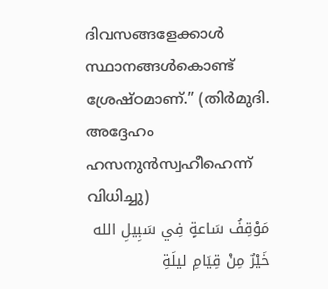ദിവസങ്ങളേക്കാൾ സ്ഥാനങ്ങൾകൊണ്ട് ശ്രേഷ്ഠമാണ്.” (തിർമുദി. അദ്ദേഹം ഹസനുൻസ്വഹീഹെന്ന് വിധിച്ചു)
مَوْقِفُ سَاعةٍ فِي سَبِيلِ الله خَيْرٌ مِنْ قِيَامِ ليلَةِ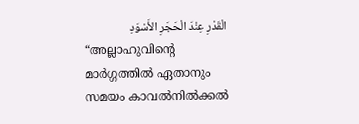الْقَدْرِ عِنْدَ الْحَجَرِ الأَسْوَدِ
“അല്ലാഹുവിന്റെ മാർഗ്ഗത്തിൽ ഏതാനും സമയം കാവൽനിൽക്കൽ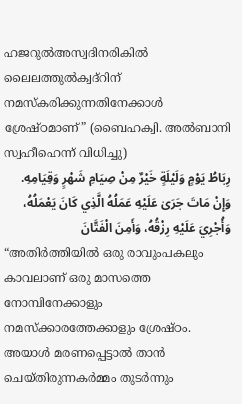ഹജറുൽഅസ്വദിനരികിൽ ലൈലത്തുൽക്വദ്റിന് നമസ്കരിക്കുന്നതിനേക്കാൾ ശ്രേഷ്ഠമാണ്” (ബൈഹക്വി. അൽബാനി സ്വഹീഹെന്ന് വിധിച്ചു)
رِبَاطُ يَوْمٍ وَلَيْلَةٍ خَيْرٌ مِنْ صِيَامِ شَهْرٍ وَقِيَامِهِ. وَإِنْ مَاتَ جَرَىٰ عَلَيْهِ عَمَلُهُ الَّذِي كَانَ يَعْمَلُهُ، وَأُجْرِيَ عَلَيْهِ رِزْقُهُ، وَأَمِنَ الْفَتَّانَ
“അതിർത്തിയിൽ ഒരു രാവുംപകലും കാവലാണ് ഒരു മാസത്തെ നോമ്പിനേക്കാളും നമസ്ക്കാരത്തേക്കാളും ശ്രേഷ്ഠം. അയാൾ മരണപ്പെട്ടാൽ താൻ ചെയ്തിരുന്നകർമ്മം തുടർന്നും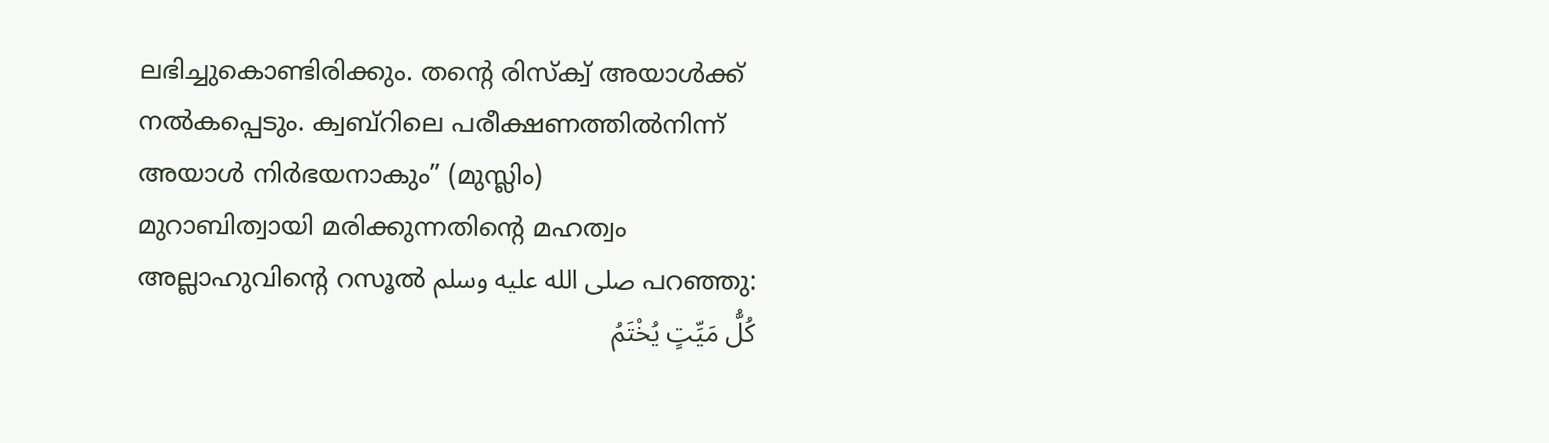ലഭിച്ചുകൊണ്ടിരിക്കും. തന്റെ രിസ്ക്വ് അയാൾക്ക് നൽകപ്പെടും. ക്വബ്റിലെ പരീക്ഷണത്തിൽനിന്ന് അയാൾ നിർഭയനാകും” (മുസ്ലിം)
മുറാബിത്വായി മരിക്കുന്നതിന്റെ മഹത്വം
അല്ലാഹുവിന്റെ റസൂൽ صلى الله عليه وسلم പറഞ്ഞു:
كُلُّ مَيِّتٍ يُخْتَمُ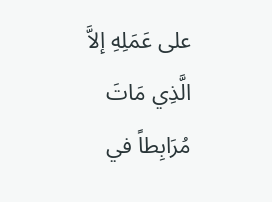على عَمَلِهِ إلاَّ الَّذِي مَاتَ مُرَابِطاً في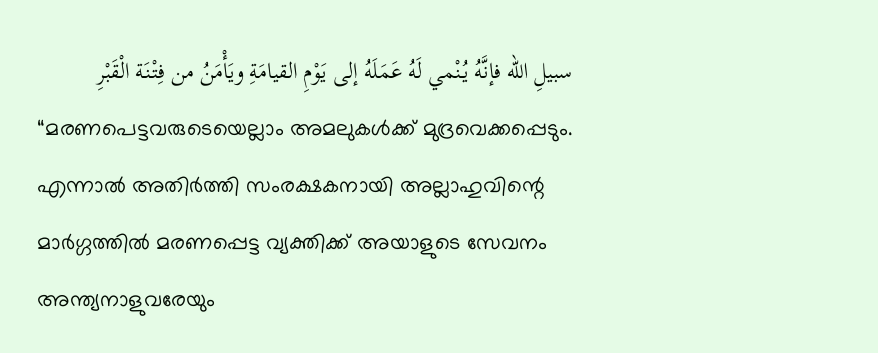سبيلِ الله فإنَّهُ يُنْمي لَهُ عَمَلَهُ إلى يَوْمِ القيامَةِ ويَأْمَنُ من فِتْنَة الْقَبْرِ
“മരണപെട്ടവരുടെയെല്ലാം അമലുകൾക്ക് മുദ്രവെക്കപ്പെടും. എന്നാൽ അതിർത്തി സംരക്ഷകനായി അല്ലാഹുവിന്റെ മാർഗ്ഗത്തിൽ മരണപ്പെട്ട വ്യക്തിക്ക് അയാളുടെ സേവനം അന്ത്യനാളുവരേയും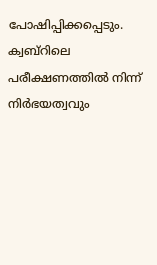പോഷിപ്പിക്കപ്പെടും. ക്വബ്റിലെ പരീക്ഷണത്തിൽ നിന്ന് നിർഭയത്വവും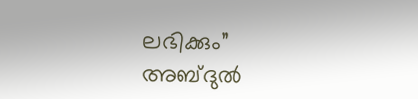ലഭിക്കും”
അബ്ദുൽ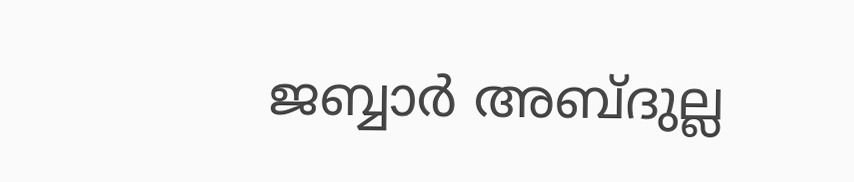ജബ്ബാർ അബ്ദുല്ല